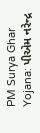PM Surya Ghar Yojana: પીએમ નરેન્દ્ર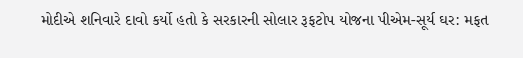મોદીએ શનિવારે દાવો કર્યો હતો કે સરકારની સોલાર રૂફટોપ યોજના પીએમ-સૂર્ય ઘર: મફત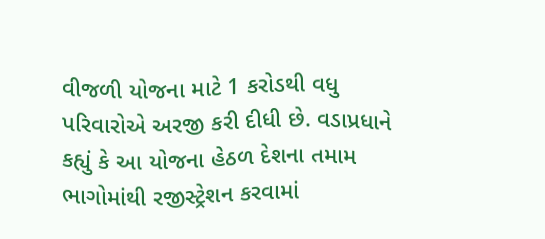વીજળી યોજના માટે 1 કરોડથી વધુ પરિવારોએ અરજી કરી દીધી છે. વડાપ્રધાને કહ્યું કે આ યોજના હેઠળ દેશના તમામ ભાગોમાંથી રજીસ્ટ્રેશન કરવામાં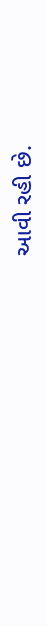આવી રહી છે.